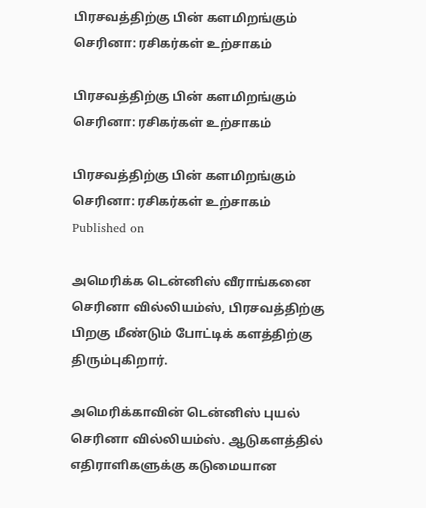பிரசவத்திற்கு பின் களமிறங்கும் செரினா: ரசிகர்கள் உற்சாகம்

பிரசவத்திற்கு பின் களமிறங்கும் செரினா: ரசிகர்கள் உற்சாகம்

பிரசவத்திற்கு பின் களமிறங்கும் செரினா: ரசிகர்கள் உற்சாகம்
Published on

அமெரிக்க டென்னிஸ் வீராங்கனை செரினா வில்லியம்ஸ், பிரசவத்திற்கு பிறகு மீண்டும் போட்டிக் களத்திற்கு திரும்புகிறார்.

அமெரிக்காவின் டென்னிஸ் புயல் செரினா வில்லியம்ஸ். ஆடுகளத்தில் எதிராளிகளுக்கு கடுமையான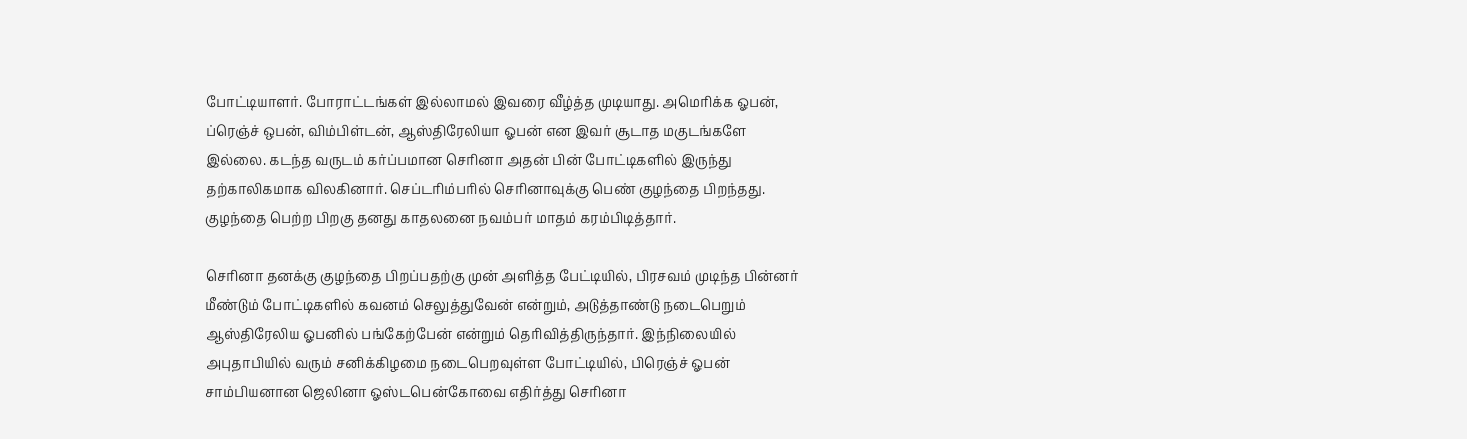போட்டியாளர். போராட்டங்கள் இல்லாமல் இவரை வீழ்த்த முடியாது. அமெரிக்க ஓபன், ப்ரெஞ்ச் ஒபன், விம்பிள்டன், ஆஸ்திரேலியா ஓபன் என இவர் சூடாத மகுடங்களே இல்லை. கடந்த வருடம் கர்ப்பமான செரினா அதன் பின் போட்டிகளில் இருந்து தற்காலிகமாக விலகினார். செப்டரிம்பரில் செரினாவுக்கு பெண் குழந்தை பிறந்தது. குழந்தை பெற்ற பிறகு தனது காதலனை நவம்பர் மாதம் கரம்பிடித்தார்.

செரினா தனக்கு குழந்தை பிறப்பதற்கு முன் அளித்த பேட்டியில், பிரசவம் முடிந்த பின்னர் மீண்டும் போட்டிகளில் கவனம் செலுத்துவேன் என்றும், அடுத்தாண்டு நடைபெறும் ஆஸ்திரேலிய ஓபனில் பங்கேற்பேன் என்றும் தெரிவித்திருந்தார். இந்நிலையில் அபுதாபியில் வரும் சனிக்கிழமை நடைபெறவுள்ள போட்டியில், பிரெஞ்ச் ஓபன் சாம்பியனான ஜெலினா ஓஸ்டபென்கோவை எதிர்த்து செரினா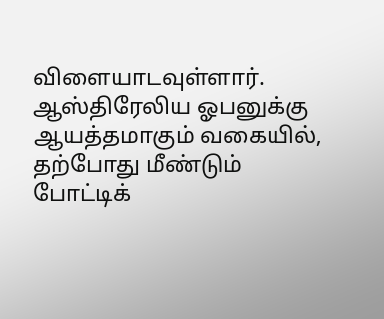விளையாடவுள்ளார். ஆஸ்திரேலிய ஓபனுக்கு ஆயத்தமாகும் வகையில், தற்போது மீண்டும் போட்டிக்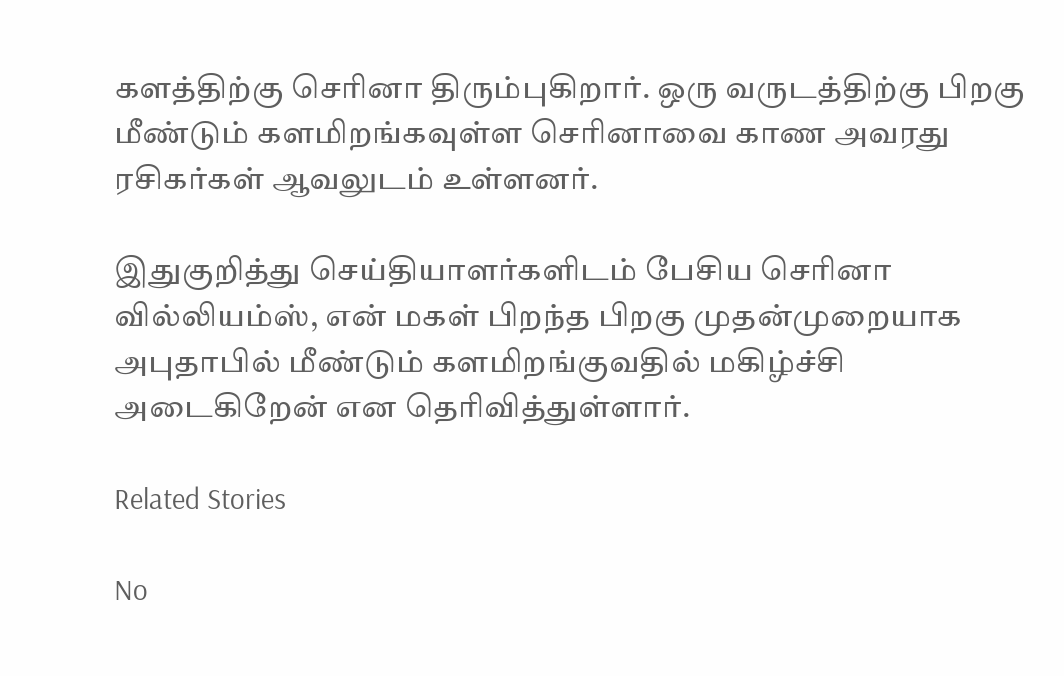களத்திற்கு செரினா திரும்புகிறார். ஒரு வருடத்திற்கு பிறகு மீண்டும் களமிறங்கவுள்ள செரினாவை காண அவரது ரசிகர்கள் ஆவலுடம் உள்ளனர்.

இதுகுறித்து செய்தியாளர்களிடம் பேசிய செரினா வில்லியம்ஸ், என் மகள் பிறந்த பிறகு முதன்முறையாக அபுதாபில் மீண்டும் களமிறங்குவதில் மகிழ்ச்சி அடைகிறேன் என தெரிவித்துள்ளார்.

Related Stories

No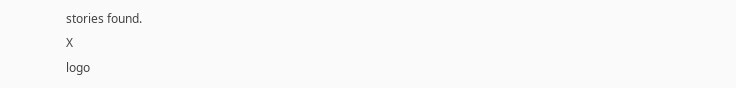stories found.
X
logo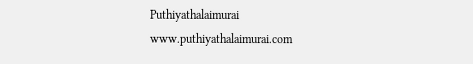Puthiyathalaimurai
www.puthiyathalaimurai.com